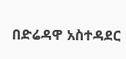በድሬዳዋ አስተዳደር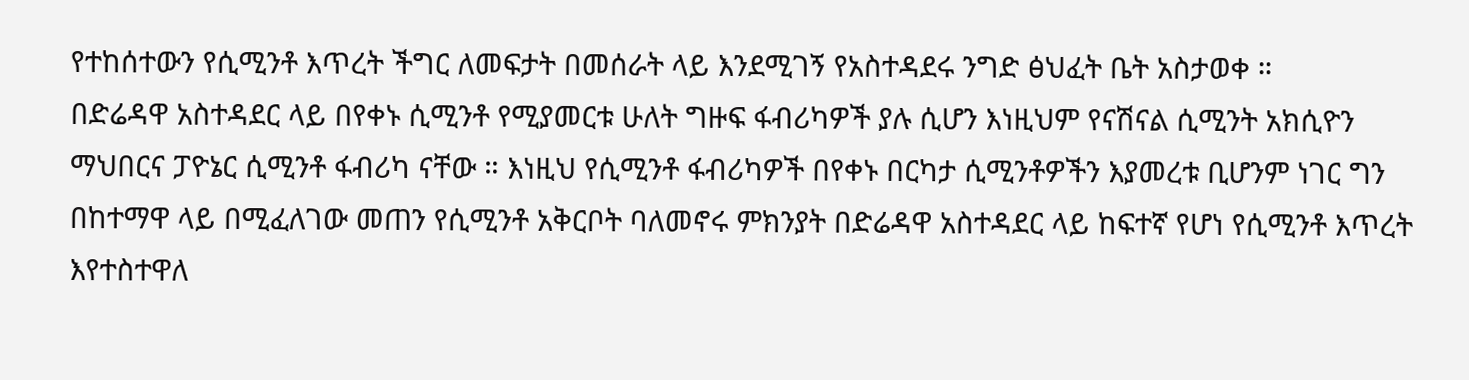የተከሰተውን የሲሚንቶ እጥረት ችግር ለመፍታት በመሰራት ላይ እንደሚገኝ የአስተዳደሩ ንግድ ፅህፈት ቤት አስታወቀ ።
በድሬዳዋ አስተዳደር ላይ በየቀኑ ሲሚንቶ የሚያመርቱ ሁለት ግዙፍ ፋብሪካዎች ያሉ ሲሆን እነዚህም የናሽናል ሲሚንት አክሲዮን ማህበርና ፓዮኔር ሲሚንቶ ፋብሪካ ናቸው ። እነዚህ የሲሚንቶ ፋብሪካዎች በየቀኑ በርካታ ሲሚንቶዎችን እያመረቱ ቢሆንም ነገር ግን በከተማዋ ላይ በሚፈለገው መጠን የሲሚንቶ አቅርቦት ባለመኖሩ ምክንያት በድሬዳዋ አስተዳደር ላይ ከፍተኛ የሆነ የሲሚንቶ እጥረት እየተስተዋለ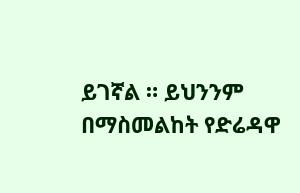ይገኛል ። ይህንንም በማስመልከት የድሬዳዋ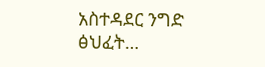አስተዳደር ንግድ ፅህፈት…